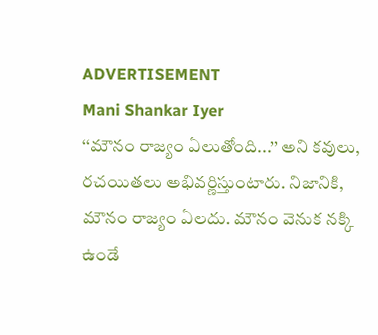ADVERTISEMENT
Mani Shankar Iyer
‘‘మౌనం రాజ్యం ఏలుతోంది...’’ అని కవులు, రచయితలు అభివర్ణిస్తుంటారు. నిజానికి, మౌనం రాజ్యం ఏలదు. మౌనం వెనుక నక్కి ఉండే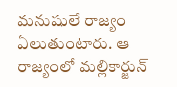మనుషులే రాజ్యం ఏలుతుంటారు. ఆ రాజ్యంలో మల్లికార్జున్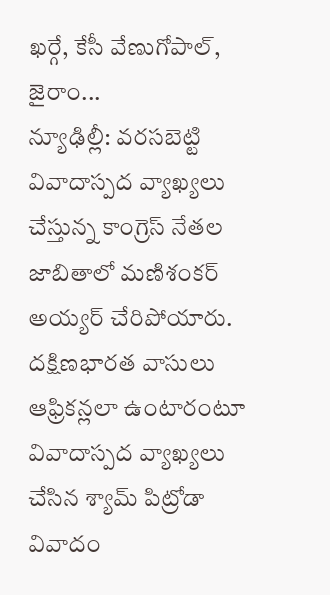ఖర్గే, కేసీ వేణుగోపాల్, జైరాం...
న్యూఢిల్లీ: వరసబెట్టి వివాదాస్పద వ్యాఖ్యలు చేస్తున్న కాంగ్రెస్ నేతల జాబితాలో మణిశంకర్ అయ్యర్ చేరిపోయారు. దక్షిణభారత వాసులు ఆఫ్రికన్లలా ఉంటారంటూ వివాదాస్పద వ్యాఖ్యలు చేసిన శ్యామ్ పిట్రోడా వివాదం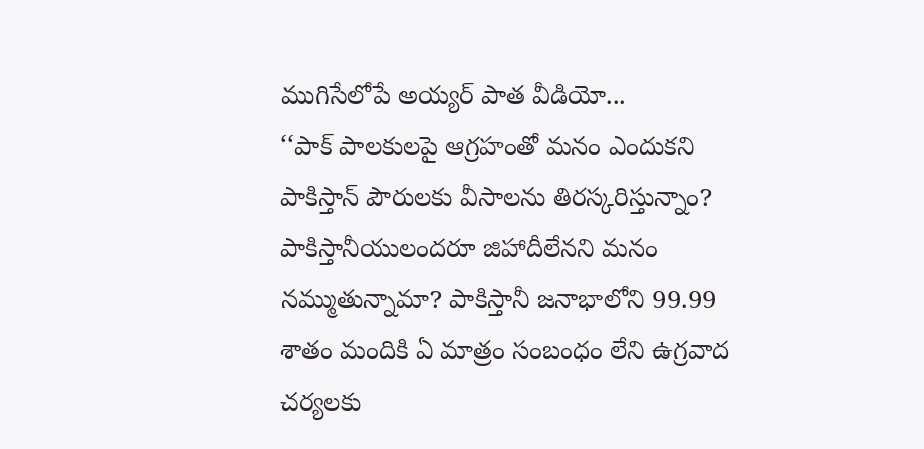ముగిసేలోపే అయ్యర్ పాత వీడియో...
‘‘పాక్ పాలకులపై ఆగ్రహంతో మనం ఎందుకని పాకిస్తాన్ పౌరులకు వీసాలను తిరస్కరిస్తున్నాం? పాకిస్తానీయులందరూ జిహాదీలేనని మనం నమ్ముతున్నామా? పాకిస్తానీ జనాభాలోని 99.99 శాతం మందికి ఏ మాత్రం సంబంధం లేని ఉగ్రవాద చర్యలకు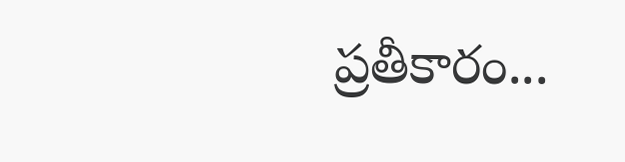ప్రతీకారం...